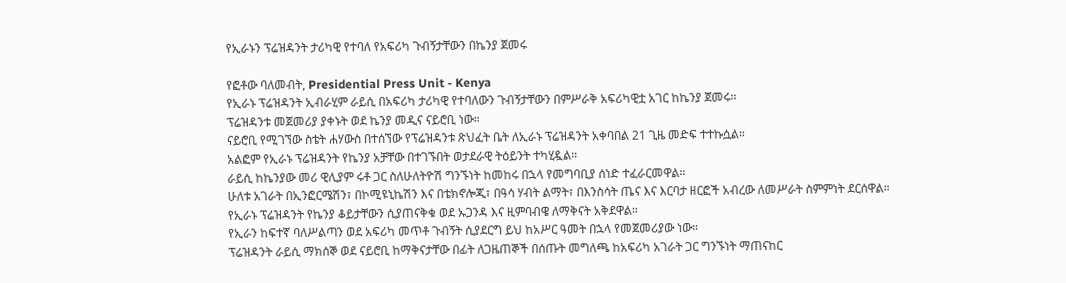የኢራኑን ፕሬዝዳንት ታሪካዊ የተባለ የአፍሪካ ጉብኝታቸውን በኬንያ ጀመሩ

የፎቶው ባለመብት, Presidential Press Unit - Kenya
የኢራኑ ፕሬዝዳንት ኢብራሂም ራይሲ በአፍሪካ ታሪካዊ የተባለውን ጉብኝታቸውን በምሥራቅ አፍሪካዊቷ አገር ከኬንያ ጀመሩ።
ፕሬዝዳንቱ መጀመሪያ ያቀኑት ወደ ኬንያ መዲና ናይሮቢ ነው።
ናይሮቢ የሚገኘው ስቴት ሐሃውስ በተሰኘው የፕሬዝዳንቱ ጽህፈት ቤት ለኢራኑ ፕሬዝዳንት አቀባበል 21 ጊዜ መድፍ ተተኩሷል።
አልፎም የኢራኑ ፕሬዝዳንት የኬንያ አቻቸው በተገኙበት ወታደራዊ ትዕይንት ተካሂዷል።
ራይሲ ከኬንያው መሪ ዊሊያም ሩቶ ጋር ስለሁለትዮሽ ግንኙነት ከመከሩ በኋላ የመግባቢያ ሰነድ ተፈራርመዋል።
ሁለቱ አገራት በኢንፎርሜሽን፣ በኮሚዩኒኬሽን እና በቴክኖሎጂ፣ በዓሳ ሃብት ልማት፣ በእንስሳት ጤና እና እርባታ ዘርፎች አብረው ለመሥራት ስምምነት ደርሰዋል።
የኢራኑ ፕሬዝዳንት የኬንያ ቆይታቸውን ሲያጠናቅቁ ወደ ኡጋንዳ እና ዚምባብዌ ለማቅናት አቅደዋል።
የኢራን ከፍተኛ ባለሥልጣን ወደ አፍሪካ መጥቶ ጉብኝት ሲያደርግ ይህ ከአሥር ዓመት በኋላ የመጀመሪያው ነው።
ፕሬዝዳንት ራይሲ ማክሰኞ ወደ ናይሮቢ ከማቅናታቸው በፊት ለጋዜጠኞች በሰጡት መግለጫ ከአፍሪካ አገራት ጋር ግንኙነት ማጠናከር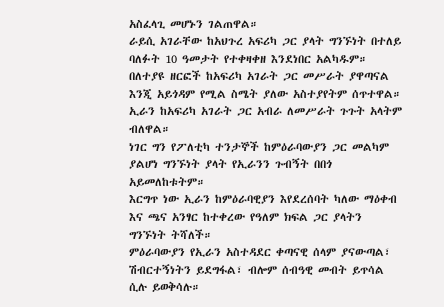አስፈላጊ መሆኑን ገልጠዋል።
ራይሲ አገራቸው ከአህጉረ አፍሪካ ጋር ያላት ግንኙነት በተለይ ባለፉት 10 ዓመታት የተቀዛቀዘ እንደነበር አልካዱም።
በለተያዩ ዘርፎች ከአፍሪካ አገራት ጋር መሥራት ያዋጣናል እንጂ አይጎዳም የሚል ስሜት ያለው አስተያየትም ሰጥተዋል።
ኢራን ከአፍሪካ አገራት ጋር አብራ ለመሥራት ጉጉት አላትም ብለዋል።
ነገር ግን የፖለቲካ ተንታኞች ከምዕራባውያን ጋር መልካም ያልሆነ ግንኙነት ያላት የኢራንን ጉብኝት በበጎ አይመለከቱትም።
እርግጥ ነው ኢራን ከምዕራባዊያን እየደረሰባት ካለው ማዕቀብ እና ጫና አንፃር ከተቀረው የዓለም ክፍል ጋር ያላትን ግንኙነት ትሻለች።
ምዕራባውያን የኢራን አስተዳደር ቀጣናዊ ሰላም ያናውጣል፣ ሽብርተኝነትን ይደግፋል፣ ብሎም ሰብዓዊ መብት ይጥሳል ሲሉ ይወቅሳሉ።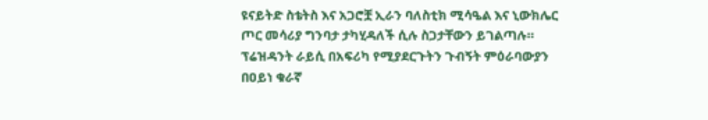ዩናይትድ ስቴትስ እና አጋሮቿ ኢራን ባለስቲክ ሚሳዔል እና ኒውክሌር ጦር መሳሪያ ግንባታ ታካሂዳለች ሲሉ ስጋታቸውን ይገልጣሉ።
ፕሬዝዳንት ራይሲ በአፍሪካ የሚያደርጉትን ጉብኝት ምዕራባውያን በዐይነ ቁራኛ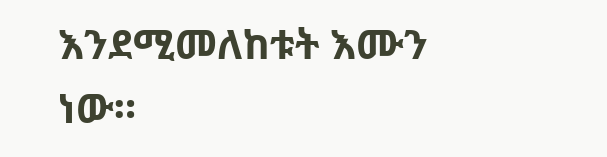እንደሚመለከቱት እሙን ነው።